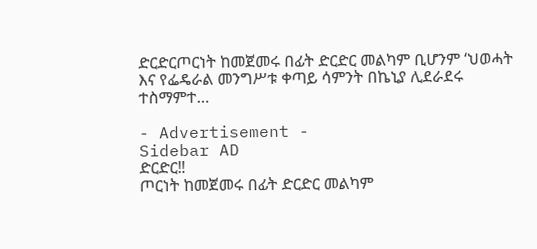ድርድርጦርነት ከመጀመሩ በፊት ድርድር መልካም ቢሆንም ‘ህወሓት እና የፌዴራል መንግሥቱ ቀጣይ ሳምንት በኬኒያ ሊደራደሩ ተስማምተ…

- Advertisement -
Sidebar AD
ድርድር‼
ጦርነት ከመጀመሩ በፊት ድርድር መልካም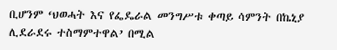ቢሆንም ‘ህወሓት እና የፌዴራል መንግሥቱ ቀጣይ ሳምንት በኬኒያ ሊደራደሩ ተስማምተዋል’ በሚል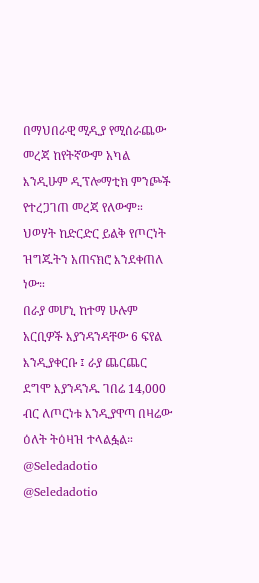በማህበራዊ ሚዲያ የሚሰራጨው መረጃ ከየትኛውም አካል እንዲሁም ዲፕሎማቲክ ምንጮች የተረጋገጠ መረጃ የለውም።
ህወሃት ከድርድር ይልቅ የጦርነት ዝግጁትን አጠናክሮ እንደቀጠለ ነው።
በራያ መሆኒ ከተማ ሁሉም አርቢዎች እያንዳንዳቸው 6 ፍየል እንዲያቀርቡ ፤ ራያ ጨርጨር ደግሞ እያንዳንዱ ገበሬ 14,000 ብር ለጦርነቱ እንዲያዋጣ በዛሬው ዕለት ትዕዛዝ ተላልፏል።
@Seledadotio
@Seledadotio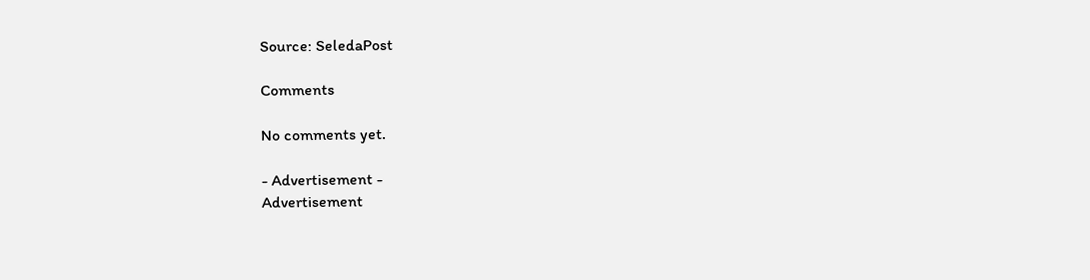Source: SeledaPost

Comments

No comments yet.

- Advertisement -
Advertisement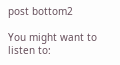post bottom2

You might want to listen to: